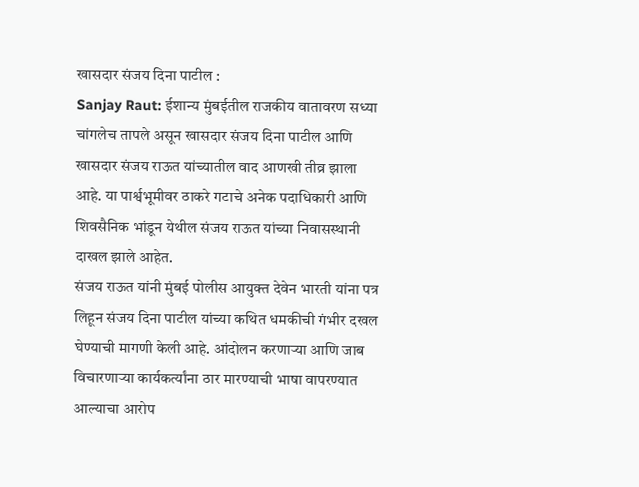खासदार संजय दिना पाटील :
Sanjay Raut: ईशान्य मुंबईतील राजकीय वातावरण सध्या चांगलेच तापले असून खासदार संजय दिना पाटील आणि खासदार संजय राऊत यांच्यातील वाद आणखी तीव्र झाला आहे. या पार्श्वभूमीवर ठाकरे गटाचे अनेक पदाधिकारी आणि शिवसैनिक भांडून येथील संजय राऊत यांच्या निवासस्थानी दाखल झाले आहेत.
संजय राऊत यांनी मुंबई पोलीस आयुक्त देवेन भारती यांना पत्र लिहून संजय दिना पाटील यांच्या कथित धमकीची गंभीर दखल घेण्याची मागणी केली आहे. आंदोलन करणाऱ्या आणि जाब विचारणाऱ्या कार्यकर्त्यांना ठार मारण्याची भाषा वापरण्यात आल्याचा आरोप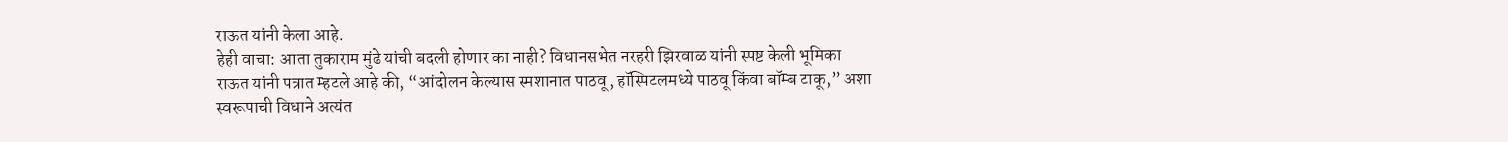राऊत यांनी केला आहे.
हेही वाचा: आता तुकाराम मुंढे यांची बदली होणार का नाही? विधानसभेत नरहरी झिरवाळ यांनी स्पष्ट केली भूमिका
राऊत यांनी पत्रात म्हटले आहे की, “आंदोलन केल्यास स्मशानात पाठवू, हॉस्पिटलमध्ये पाठवू किंवा बॉम्ब टाकू,” अशा स्वरूपाची विधाने अत्यंत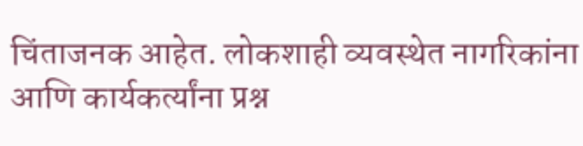चिंताजनक आहेत. लोकशाही व्यवस्थेत नागरिकांना आणि कार्यकर्त्यांना प्रश्न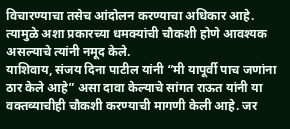विचारण्याचा तसेच आंदोलन करण्याचा अधिकार आहे. त्यामुळे अशा प्रकारच्या धमक्यांची चौकशी होणे आवश्यक असल्याचे त्यांनी नमूद केले.
याशिवाय, संजय दिना पाटील यांनी “मी यापूर्वी पाच जणांना ठार केले आहे” असा दावा केल्याचे सांगत राऊत यांनी या वक्तव्याचीही चौकशी करण्याची मागणी केली आहे. जर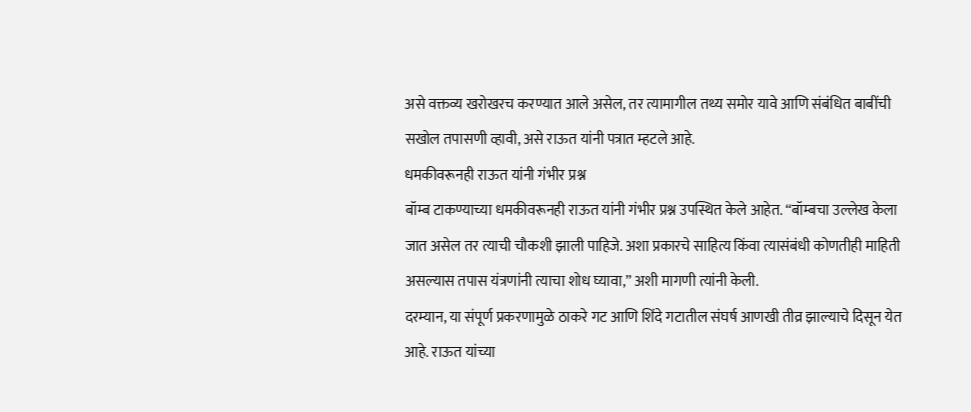असे वक्तव्य खरोखरच करण्यात आले असेल, तर त्यामागील तथ्य समोर यावे आणि संबंधित बाबींची सखोल तपासणी व्हावी, असे राऊत यांनी पत्रात म्हटले आहे.
धमकीवरूनही राऊत यांनी गंभीर प्रश्न
बॉम्ब टाकण्याच्या धमकीवरूनही राऊत यांनी गंभीर प्रश्न उपस्थित केले आहेत. “बॉम्बचा उल्लेख केला जात असेल तर त्याची चौकशी झाली पाहिजे. अशा प्रकारचे साहित्य किंवा त्यासंबंधी कोणतीही माहिती असल्यास तपास यंत्रणांनी त्याचा शोध घ्यावा,” अशी मागणी त्यांनी केली.
दरम्यान, या संपूर्ण प्रकरणामुळे ठाकरे गट आणि शिंदे गटातील संघर्ष आणखी तीव्र झाल्याचे दिसून येत आहे. राऊत यांच्या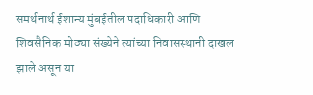समर्थनार्थ ईशान्य मुंबईतील पदाधिकारी आणि शिवसैनिक मोठ्या संख्येने त्यांच्या निवासस्थानी दाखल झाले असून या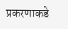प्रकरणाकडे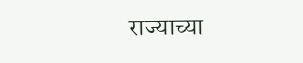राज्याच्या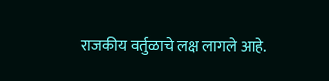राजकीय वर्तुळाचे लक्ष लागले आहे.